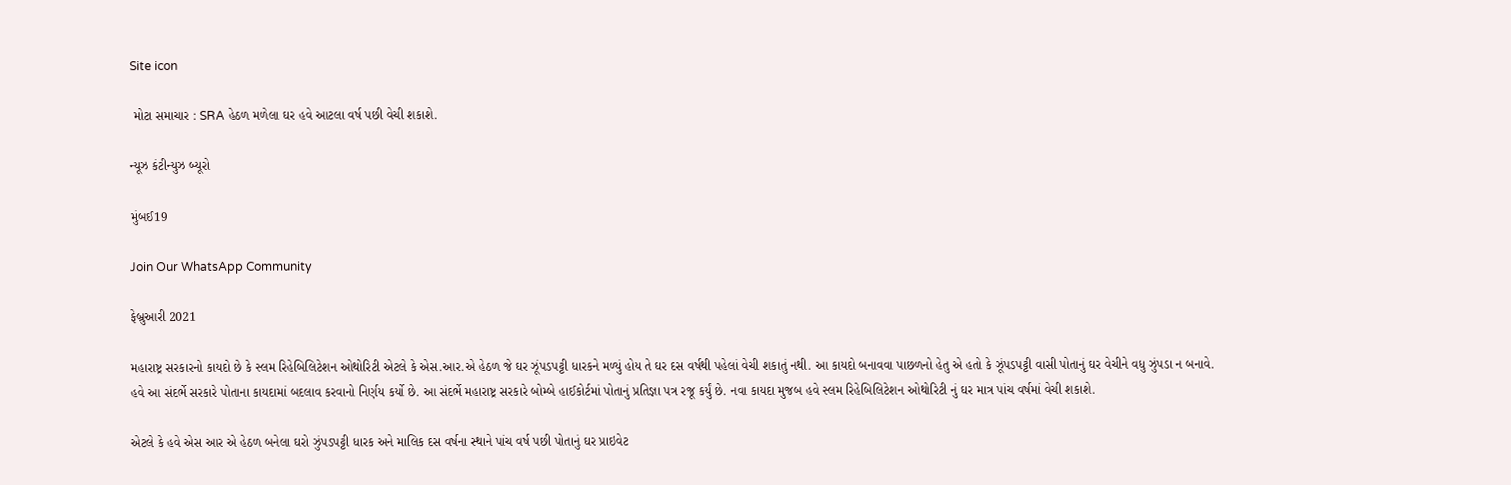Site icon

 મોટા સમાચાર : SRA હેઠળ મળેલા ઘર હવે આટલા વર્ષ પછી વેચી શકાશે.

ન્યૂઝ કંટીન્યુઝ બ્યૂરો

મુંબઈ19

Join Our WhatsApp Community

ફેબ્રુઆરી 2021

મહારાષ્ટ્ર સરકારનો કાયદો છે કે સ્લમ રિહેબિલિટેશન ઓથોરિટી એટલે કે એસ.આર.એ હેઠળ જે ઘર ઝૂંપડપટ્ટી ધારકને મળ્યું હોય તે ઘર દસ વર્ષથી પહેલાં વેચી શકાતું નથી. આ કાયદો બનાવવા પાછળનો હેતુ એ હતો કે ઝૂંપડપટ્ટી વાસી પોતાનું ઘર વેચીને વધુ ઝુંપડા ન બનાવે. હવે આ સંદર્ભે સરકારે પોતાના કાયદામાં બદલાવ કરવાનો નિર્ણય કર્યો છે. આ સંદર્ભે મહારાષ્ટ્ર સરકારે બોમ્બે હાઈકોર્ટમાં પોતાનું પ્રતિજ્ઞા પત્ર રજૂ કર્યું છે. નવા કાયદા મુજબ હવે સ્લમ રિહેબિલિટેશન ઓથોરિટી નું ઘર માત્ર પાંચ વર્ષમાં વેચી શકાશે.

એટલે કે હવે એસ આર એ હેઠળ બનેલા ઘરો ઝુંપડપટ્ટી ધારક અને માલિક દસ વર્ષના સ્થાને પાંચ વર્ષ પછી પોતાનું ઘર પ્રાઇવેટ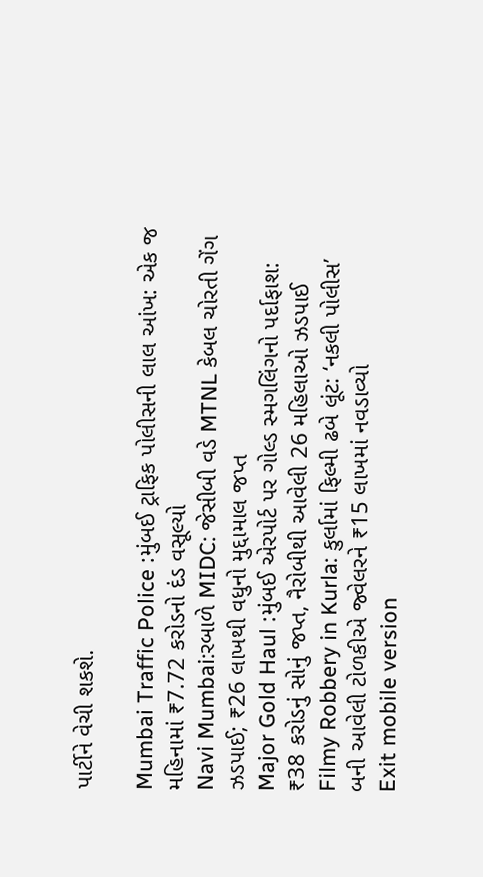પાર્ટીને વેચી શકશે.

Mumbai Traffic Police :મુંબઈ ટ્રાફિક પોલીસની લાલ આંખ: એક જ મહિનામાં ₹7.72 કરોડનો દંડ વસૂલ્યો
Navi Mumbai:રબાળે MIDC: જેસીબી વડે MTNL કેબલ ચોરતી ગેંગ ઝડપાઈ; ₹26 લાખથી વધુનો મુદ્દામાલ જપ્ત
Major Gold Haul :મુંબઈ એરપોર્ટ પર ગોલ્ડ સ્મગલિંગનો પર્દાફાશ: ₹38 કરોડનું સોનું જપ્ત, નૈરોબીથી આવેલી 26 મહિલાઓ ઝડપાઈ
Filmy Robbery in Kurla: કુર્લામાં ફિલ્મી ઢબે લૂંટ: ‘નકલી પોલીસ’ બની આવેલી ટોળકીએ જ્વેલરને ₹15 લાખમાં નવડાવ્યો
Exit mobile version